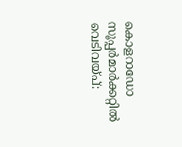കൊളറാഡോ സൂപ്പർമാർക്കറ്റിൽ വെടിവയ്പ്: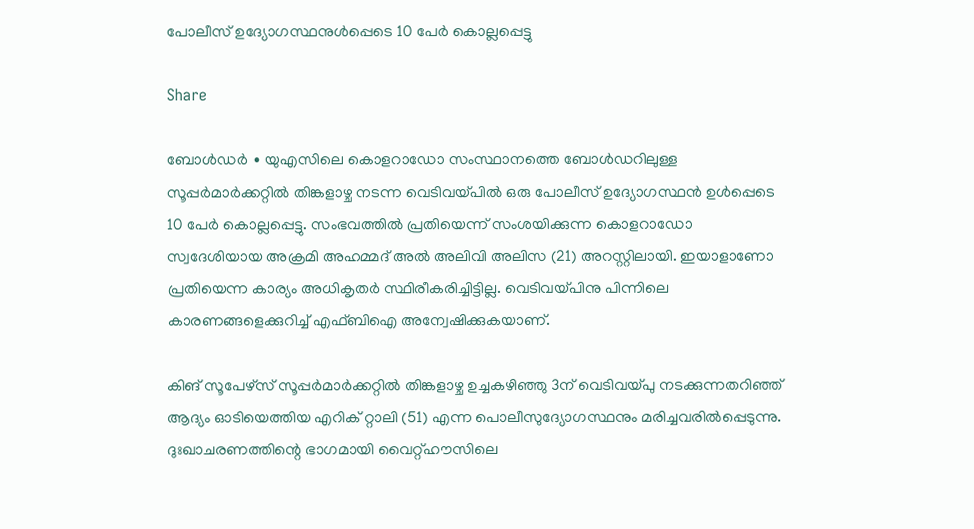പോലീസ് ഉദ്യോഗസ്ഥനുള്‍പ്പെടെ 10 പേര്‍ കൊല്ലപ്പെട്ടു

Share

ബോൾഡർ ∙ യുഎസിലെ കൊളറാഡോ സംസ്ഥാനത്തെ ബോൾഡറിലുള്ള സൂപ്പർമാർക്കറ്റിൽ തിങ്കളാഴ്ച നടന്ന വെടിവയ്പില്‍ ഒരു പോലീസ് ഉദ്യോഗസ്ഥന്‍ ഉള്‍പ്പെടെ 10 പേര്‍ കൊല്ലപ്പെട്ടു. സംഭവത്തില്‍ പ്രതിയെന്ന് സംശയിക്കുന്ന കൊളറാഡോ സ്വദേശിയായ അക്രമി അഹമ്മദ് അൽ അലിവി അലിസ (21) അറസ്റ്റിലായി. ഇയാളാണോ പ്രതിയെന്ന കാര്യം അധികൃതര്‍ സ്ഥിരീകരിച്ചിട്ടില്ല. വെടിവയ്പിനു പിന്നിലെ കാരണങ്ങളെക്കുറിച്ച് എഫ്ബിഐ അന്വേഷിക്കുകയാണ്.

കിങ് സൂപേഴ്സ് സൂപ്പർമാർക്കറ്റിൽ തിങ്കളാഴ്ച ഉച്ചകഴിഞ്ഞു 3ന് വെടിവയ്പു നടക്കുന്നതറിഞ്ഞ് ആദ്യം ഓടിയെത്തിയ എറിക് റ്റാലി (51) എന്ന പൊലീസുദ്യോഗസ്ഥനും മരിച്ചവരിൽപ്പെടുന്നു. ദുഃഖാചരണത്തിന്റെ ഭാഗമായി വൈറ്റ്ഹൗസിലെ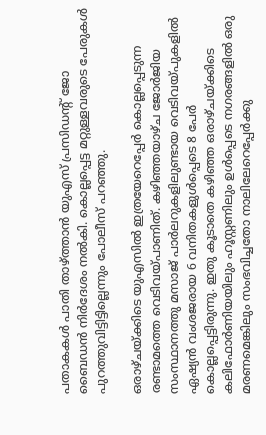പതാകകൾ പാതി താഴ്ത്താൻ യുഎസ് പ്രസിഡന്റ് ജോ ബൈഡൻ നിർദേശം നൽകി. കൊല്ലപ്പെട്ട മറ്റുള്ളവരുടെ പേരുകള്‍ പുറത്തുവിട്ടിട്ടില്ലെന്നും പോലീസ് പറഞ്ഞു.

ഒരാഴ്ചയ്ക്കിടെ യുഎസിൽ ഇത്രയേറെപ്പേർ കൊല്ലപ്പെടുന്ന രണ്ടാമത്തെ വെടിവയ്പാണിത്. കഴിഞ്ഞയാഴ്ച ജോർജിയ സംസ്ഥാനത്തു മസാജ് പാർലറുകളിലുണ്ടായ വെടിവയ്പുകളിൽ ഏഷ്യൻ വംശജരായ 6 വനിതകളുൾപ്പെടെ 8 പേർ കൊല്ലപ്പെട്ടിരുന്നു. ഇതു കൂടാതെ കഴിഞ്ഞ ഒരാഴ്ചയ്ക്കിടെ കലിഫോർണിയയിലും ഹൂസ്റ്റണിലും ഉൾപ്പെടെ നഗരങ്ങളിൽ ഒരു മരണമെങ്കിലും സംഭവിച്ചതോ നാലിലേറെപ്പേർക്കു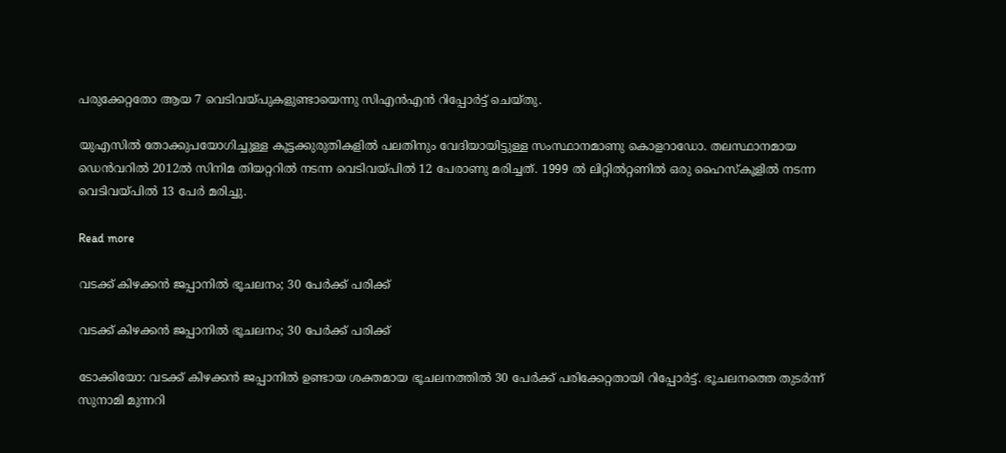പരുക്കേറ്റതോ ആയ 7 വെടിവയ്പുകളുണ്ടായെന്നു സിഎൻഎൻ റിപ്പോർട്ട് ചെയ്തു.

യുഎസിൽ തോക്കുപയോഗിച്ചുള്ള കൂട്ടക്കുരുതികളിൽ പലതിനും വേദിയായിട്ടുള്ള സംസ്ഥാനമാണു കൊളറാഡോ. തലസ്ഥാനമായ ഡെൻവറിൽ 2012ൽ സിനിമ തിയറ്ററിൽ നടന്ന വെടിവയ്പിൽ 12 പേരാണു മരിച്ചത്. 1999 ൽ ലിറ്റിൽറ്റണിൽ ഒരു ഹൈസ്കൂളിൽ നടന്ന വെടിവയ്പിൽ 13 പേർ മരിച്ചു.

Read more

വടക്ക് കിഴക്കൻ ജപ്പാനിൽ ഭൂചലനം; 30 പേർക്ക് പരിക്ക്

വടക്ക് കിഴക്കൻ ജപ്പാനിൽ ഭൂചലനം; 30 പേർക്ക് പരിക്ക്

ടോക്കിയോ: വടക്ക് കിഴക്കൻ ജപ്പാനിൽ ഉണ്ടായ ശക്തമായ ഭൂചലനത്തിൽ 30 പേർക്ക് പരിക്കേറ്റതായി റിപ്പോർട്ട്. ഭൂചലനത്തെ തുടർന്ന് സുനാമി മുന്നറി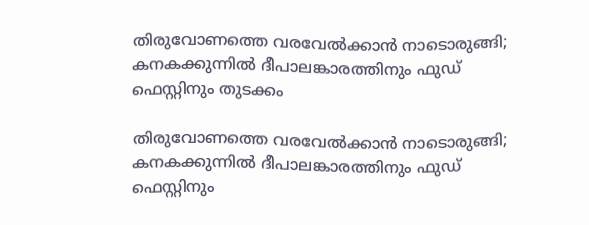തിരുവോണത്തെ വരവേൽക്കാൻ നാടൊരുങ്ങി; കനകക്കുന്നിൽ ദീപാലങ്കാരത്തിനും ഫുഡ് ഫെസ്റ്റിനും തുടക്കം

തിരുവോണത്തെ വരവേൽക്കാൻ നാടൊരുങ്ങി; കനകക്കുന്നിൽ ദീപാലങ്കാരത്തിനും ഫുഡ് ഫെസ്റ്റിനും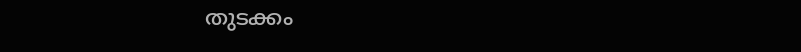തുടക്കം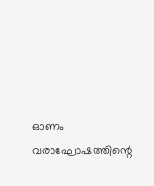ഓണം വരാഘോഷത്തിന്റെ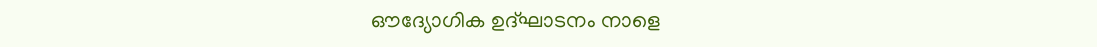ഔദ്യോഗിക ഉദ്ഘാടനം നാളെ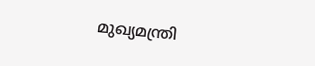മുഖ്യമന്ത്രി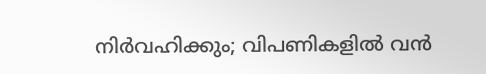നിർവഹിക്കും; വിപണികളിൽ വൻ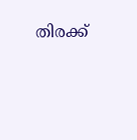തിരക്ക്